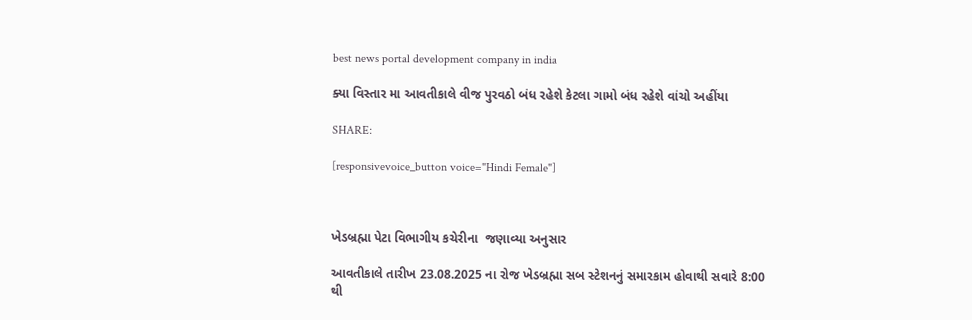best news portal development company in india

ક્યા વિસ્તાર મા આવતીકાલે વીજ પુરવઠો બંધ રહેશે કેટલા ગામો બંધ રહેશે વાંચો અહીંયા

SHARE:

[responsivevoice_button voice="Hindi Female"]



ખેડબ્રહ્મા પેટા વિભાગીય કચેરીના  જણાવ્યા અનુસાર

આવતીકાલે તારીખ 23.08.2025 ના રોજ ખેડબ્રહ્મા સબ સ્ટેશનનું સમારકામ હોવાથી સવારે 8:00 થી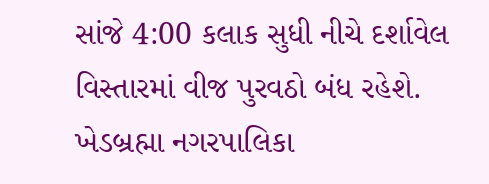સાંજે 4:00 કલાક સુધી નીચે દર્શાવેલ વિસ્તારમાં વીજ પુરવઠો બંધ રહેશે. ખેડબ્રહ્મા નગરપાલિકા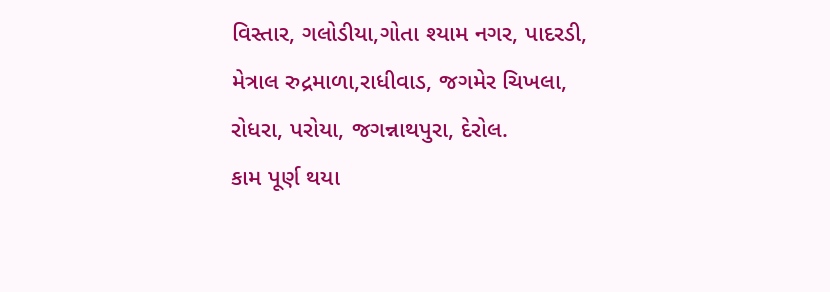વિસ્તાર, ગલોડીયા,ગોતા શ્યામ નગર, પાદરડી, મેત્રાલ રુદ્રમાળા,રાધીવાડ, જગમેર ચિખલા, રોધરા, પરોયા, જગન્નાથપુરા, દેરોલ.
કામ પૂર્ણ થયા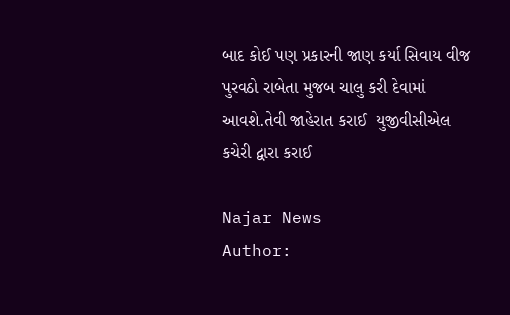બાદ કોઈ પણ પ્રકારની જાણ કર્યા સિવાય વીજ પુરવઠો રાબેતા મુજબ ચાલુ કરી દેવામાં આવશે.તેવી જાહેરાત કરાઈ  યુજીવીસીએલ કચેરી દ્વારા કરાઈ

Najar News
Author: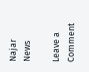Najar News

Leave a Comment